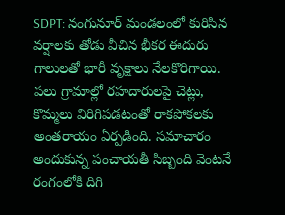SDPT: నంగునూర్ మండలంలో కురిసిన వర్షాలకు తోడు వీచిన భీకర ఈదురు గాలులతో భారీ వృక్షాలు నేలకొరిగాయి. పలు గ్రామాల్లో రహదారులపై చెట్లు, కొమ్మలు విరిగిపడటంతో రాకపోకలకు అంతరాయం ఏర్పడింది. సమాచారం అందుకున్న పంచాయతీ సిబ్బంది వెంటనే రంగంలోకి దిగి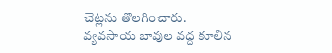చెట్లను తొలగించారు. వ్యవసాయ బావుల వద్ద కూలిన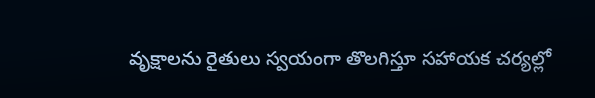వృక్షాలను రైతులు స్వయంగా తొలగిస్తూ సహాయక చర్యల్లో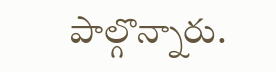పాల్గొన్నారు.